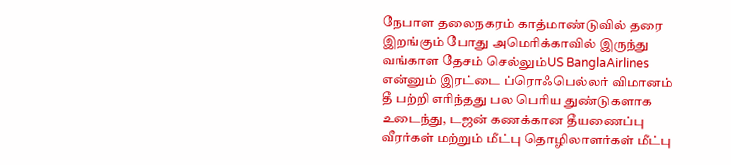நேபாள தலைநகரம் காத்மாண்டுவில் தரை இறங்கும் போது அமெரிக்காவில் இருந்து வங்காள தேசம் செல்லும்US BanglaAirlines என்னும் இரட்டை ப்ரொஃபெல்லர் விமானம் தீ பற்றி எரிந்தது பல பெரிய துண்டுகளாக உடைந்து, டஜன் கணக்கான தீயணைப்பு வீரர்கள் மற்றும் மீட்பு தொழிலாளர்கள் மீட்பு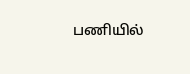பணியில்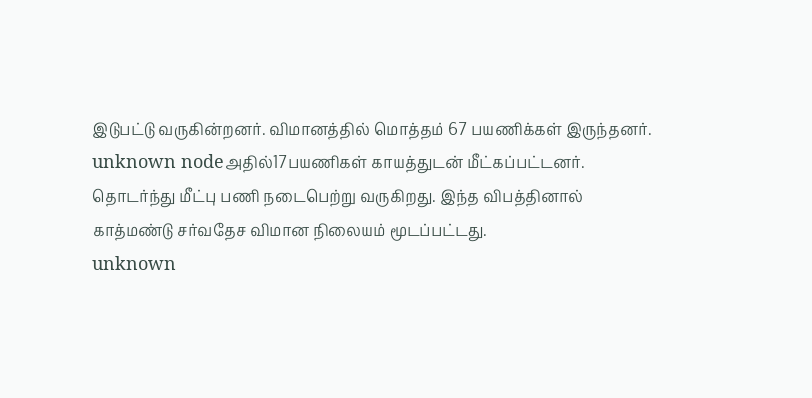இடுபட்டு வருகின்றனர். விமானத்தில் மொத்தம் 67 பயணிக்கள் இருந்தனர்.
unknown nodeஅதில்17பயணிகள் காயத்துடன் மீட்கப்பட்டனர். தொடர்ந்து மீட்பு பணி நடைபெற்று வருகிறது. இந்த விபத்தினால் காத்மண்டு சர்வதேச விமான நிலையம் மூடப்பட்டது.
unknown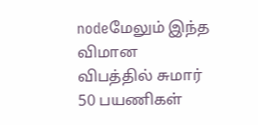nodeமேலும் இந்த விமான விபத்தில் சுமார் 50 பயணிகள்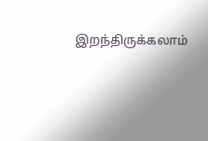இறந்திருக்கலாம்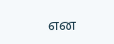என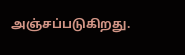அஞ்சப்படுகிறது.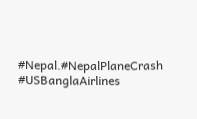#Nepal.#NepalPlaneCrash
#USBanglaAirlines